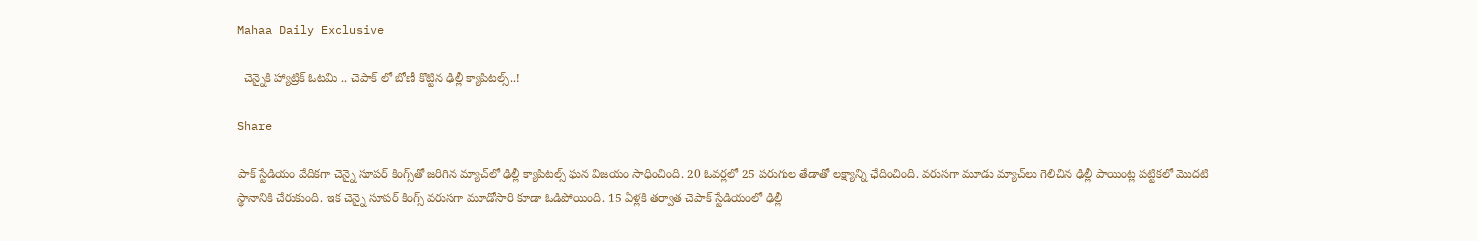Mahaa Daily Exclusive

  చెన్నైకి హ్యాట్రిక్ ఓటమి .. చెపాక్ లో బోణీ కొట్టిన ఢిల్లీ క్యాపిటల్స్‌..!

Share

పాక్‌ స్టేడియం వేదికగా చెన్నై సూపర్‌ కింగ్స్‌తో జరిగిన మ్యాచ్‌లో ఢిల్లీ క్యాపిటల్స్‌ ఘన విజయం సాధించింది. 20 ఓవర్లలో 25 పరుగుల తేడాతో లక్ష్యాన్ని ఛేదించింది. వరుసగా మూడు మ్యాచ్‌లు గెలిచిన ఢిల్లీ పాయింట్ల పట్టికలో మొదటి స్థానానికి చేరుకుంది. ఇక చెన్నై సూపర్ కింగ్స్‌ వరుసగా మూడోసారి కూడా ఓడిపోయింది. 15 ఏళ్లకి తర్వాత చెపాక్‌ స్టేడియంలో ఢిల్లీ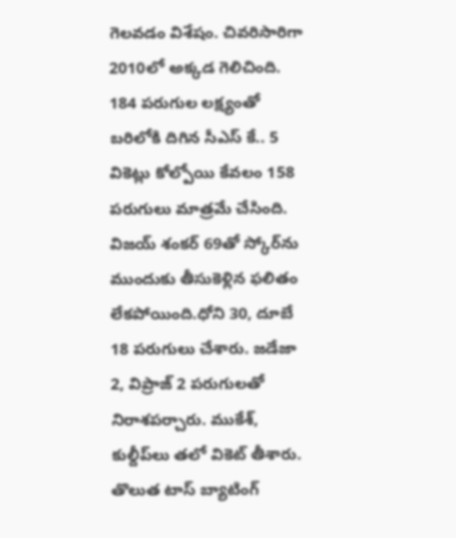గెలవడం విశేషం. చివరిసారిగా 2010లో అక్కడ గెలిచింది.
184 పరుగుల లక్ష్యంతో బరిలోకి దిగిన సీఎస్ కే.. 5 వికెట్లు కోల్పోయి కేవలం 158 పరుగులు మాత్రమే చేసింది. విజయ్ శంకర్ 69తో స్కోర్‌ను ముందుకు తీసుకెళ్లిన ఫలితం లేకపోయింది.ధోని 30, దూబే 18 పరుగులు చేశారు. జడేజా 2, విప్రాజ్‌ 2 పరుగులతో నిరాశపర్చారు. ముకేశ్‌, కుల్దీప్‌లు తలో వికెట్ తీశారు. తొలుత టాస్ బ్యాటింగ్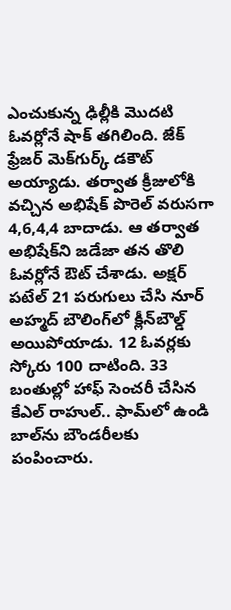ఎంచుకున్న ఢిల్లీకి మొదటి ఓవర్లోనే షాక్ తగిలింది. జేక్‌ ఫ్రేజర్‌ మెక్‌గుర్క్‌ డకౌట్ అయ్యాడు. తర్వాత క్రీజులోకి వచ్చిన అభిషేక్ పొరెల్‌ వరుసగా 4,6,4,4 బాదాడు. ఆ తర్వాత అభిషేక్‌ని జడేజా తన తొలి ఓవర్లోనే ఔట్ చేశాడు. అక్షర్ పటేల్ 21 పరుగులు చేసి నూర్ అహ్మద్‌ బౌలింగ్‌లో క్లీన్‌బౌల్డ్‌ అయిపోయాడు. 12 ఓవర్లకు స్కోరు 100 దాటింది. 33 బంతుల్లో హాఫ్ సెంచరీ చేసిన కేఎల్ రాహుల్.. ఫామ్‌లో ఉండి బాల్‌ను బౌండరీలకు పంపించారు.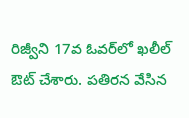రిజ్వీని 17వ ఓవర్‌లో ఖలీల్‌ ఔట్ చేశారు. పతిరన వేసిన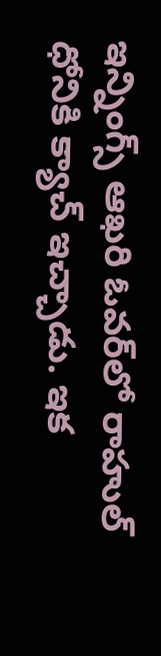ఇన్నింగ్స్‌ ఆఖరి ఓవర్‌లో రాహుల్‌ ధోనికి క్యాచ్ ఇచ్చాడు. ఇక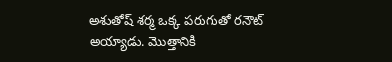అశుతోష్ శర్మ ఒక్క పరుగుతో రనౌట్ అయ్యాడు. మొత్తానికి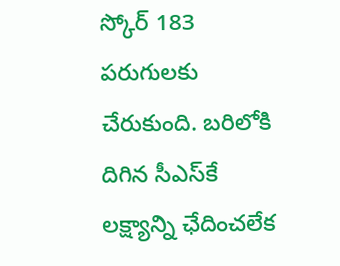స్కోర్ 183 పరుగులకు చేరుకుంది. బరిలోకి దిగిన సీఎస్‌కే లక్ష్యాన్ని ఛేదించలేక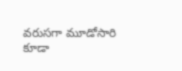వరుసగా మూడోసారి కూడా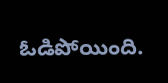ఓడిపోయింది.